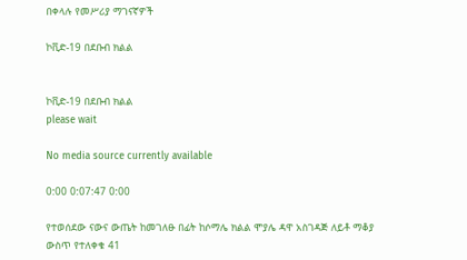በቀላሉ የመሥሪያ ማገናኛዎች

ኮቪድ-19 በደቡብ ክልል


ኮቪድ-19 በደቡብ ክልል
please wait

No media source currently available

0:00 0:07:47 0:00

የተወሰደው ናውና ውጤት ከመገለፁ በፊት ከሶማሌ ክልል ሞያሌ ዳዋ አስገዳጅ ለይቶ ማቆያ ውስጥ የተለቀቁ 41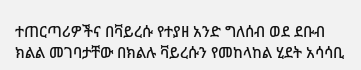ተጠርጣሪዎችና በቫይረሱ የተያዘ አንድ ግለሰብ ወደ ደቡብ ክልል መገባታቸው በክልሉ ቫይረሱን የመከላከል ሂደት አሳሳቢ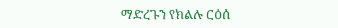ማድረጉን የክልሉ ርዕሰ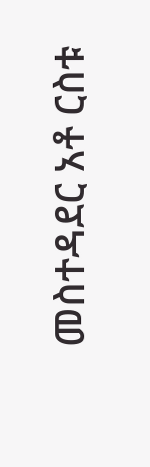መስተዳደር አቶ ርስቱ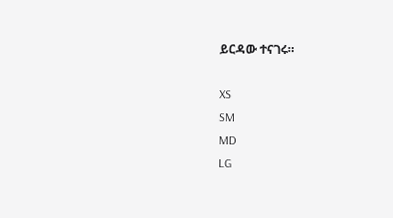ይርዳው ተናገሩ።

XS
SM
MD
LG